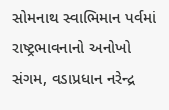સોમનાથ સ્વાભિમાન પર્વમાં રાષ્ટ્રભાવનાનો અનોખો સંગમ, વડાપ્રધાન નરેન્દ્ર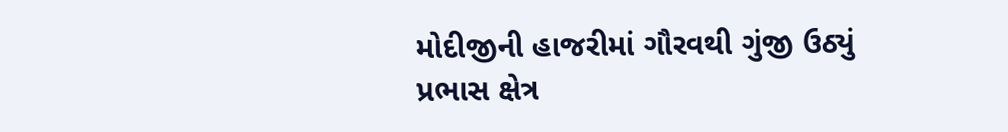મોદીજીની હાજરીમાં ગૌરવથી ગુંજી ઉઠ્યું પ્રભાસ ક્ષેત્ર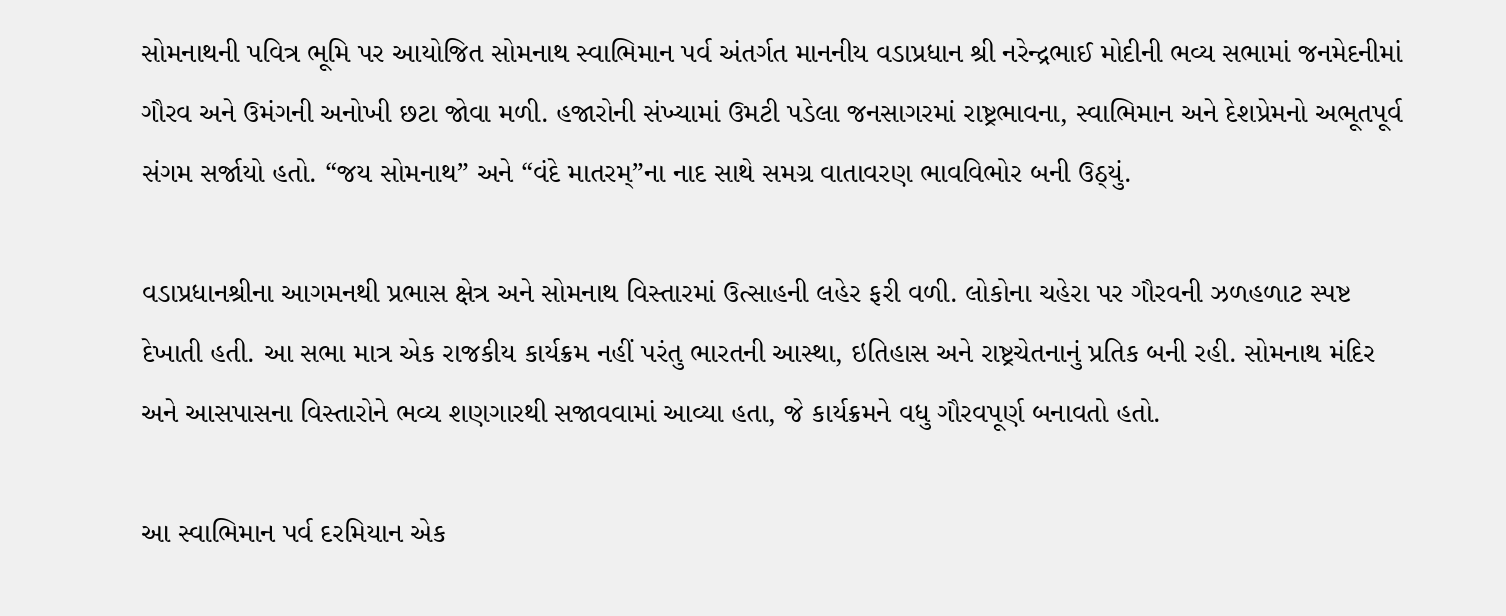સોમનાથની પવિત્ર ભૂમિ પર આયોજિત સોમનાથ સ્વાભિમાન પર્વ અંતર્ગત માનનીય વડાપ્રધાન શ્રી નરેન્દ્રભાઈ મોદીની ભવ્ય સભામાં જનમેદનીમાં ગૌરવ અને ઉમંગની અનોખી છટા જોવા મળી. હજારોની સંખ્યામાં ઉમટી પડેલા જનસાગરમાં રાષ્ટ્રભાવના, સ્વાભિમાન અને દેશપ્રેમનો અભૂતપૂર્વ સંગમ સર્જાયો હતો. “જય સોમનાથ” અને “વંદે માતરમ્”ના નાદ સાથે સમગ્ર વાતાવરણ ભાવવિભોર બની ઉઠ્યું.

વડાપ્રધાનશ્રીના આગમનથી પ્રભાસ ક્ષેત્ર અને સોમનાથ વિસ્તારમાં ઉત્સાહની લહેર ફરી વળી. લોકોના ચહેરા પર ગૌરવની ઝળહળાટ સ્પષ્ટ દેખાતી હતી. આ સભા માત્ર એક રાજકીય કાર્યક્રમ નહીં પરંતુ ભારતની આસ્થા, ઇતિહાસ અને રાષ્ટ્રચેતનાનું પ્રતિક બની રહી. સોમનાથ મંદિર અને આસપાસના વિસ્તારોને ભવ્ય શણગારથી સજાવવામાં આવ્યા હતા, જે કાર્યક્રમને વધુ ગૌરવપૂર્ણ બનાવતો હતો.

આ સ્વાભિમાન પર્વ દરમિયાન એક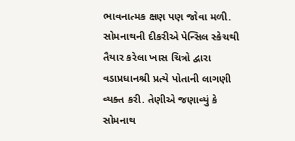ભાવનાત્મક ક્ષણ પણ જોવા મળી. સોમનાથની દીકરીએ પેન્સિલ સ્કેચથી તૈયાર કરેલા ખાસ ચિત્રો દ્વારા વડાપ્રધાનશ્રી પ્રત્યે પોતાની લાગણી વ્યક્ત કરી. તેણીએ જણાવ્યું કે સોમનાથ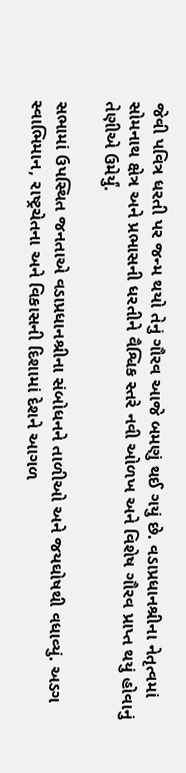જેવી પવિત્ર ધરતી પર જન્મ થયો તેનું ગૌરવ આજે બમણું થઈ ગયું છે. વડાપ્રધાનશ્રીના નેતૃત્વમાં સોમનાથ ક્ષેત્ર અને પ્રભાસની ધરતીને વૈશ્વિક સ્તરે નવી ઓળખ અને વિશેષ ગૌરવ પ્રાપ્ત થયું હોવાનું તેણીએ ઉમેર્યું.

સભામાં ઉપસ્થિત જનતાએ વડાપ્રધાનશ્રીના સંબોધનને તાળીઓ અને જયઘોષથી વધાવ્યું. અડગ સ્વાભિમાન, રાષ્ટ્રચેતના અને વિકાસની દિશામાં દેશને આગળ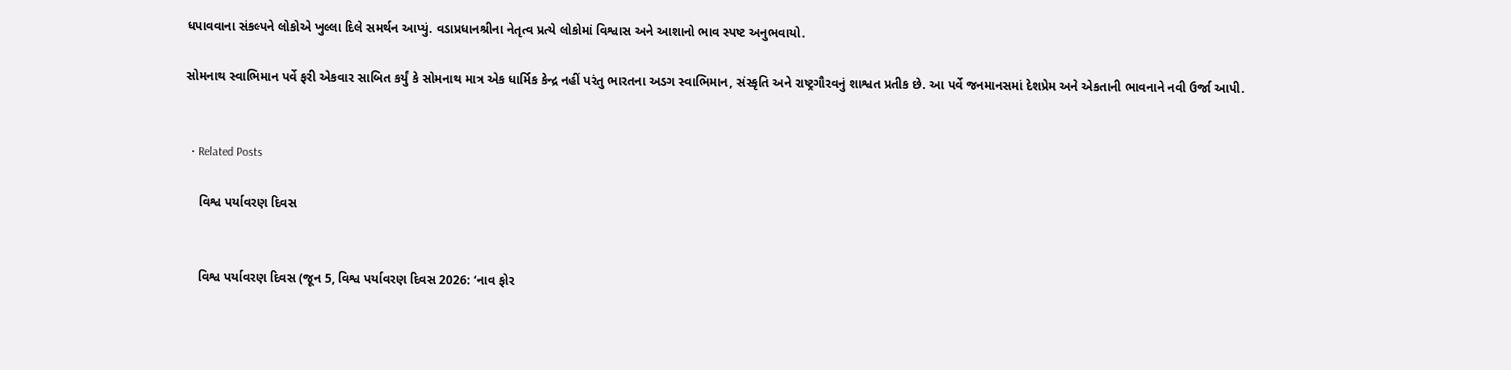ધપાવવાના સંકલ્પને લોકોએ ખુલ્લા દિલે સમર્થન આપ્યું. વડાપ્રધાનશ્રીના નેતૃત્વ પ્રત્યે લોકોમાં વિશ્વાસ અને આશાનો ભાવ સ્પષ્ટ અનુભવાયો.

સોમનાથ સ્વાભિમાન પર્વે ફરી એકવાર સાબિત કર્યું કે સોમનાથ માત્ર એક ધાર્મિક કેન્દ્ર નહીં પરંતુ ભારતના અડગ સ્વાભિમાન, સંસ્કૃતિ અને રાષ્ટ્રગૌરવનું શાશ્વત પ્રતીક છે. આ પર્વે જનમાનસમાં દેશપ્રેમ અને એકતાની ભાવનાને નવી ઉર્જા આપી.


  • Related Posts

    વિશ્વ પર્યાવરણ દિવસ


    વિશ્વ પર્યાવરણ દિવસ (જૂન 5, વિશ્વ પર્યાવરણ દિવસ 2026: ‘નાવ ફોર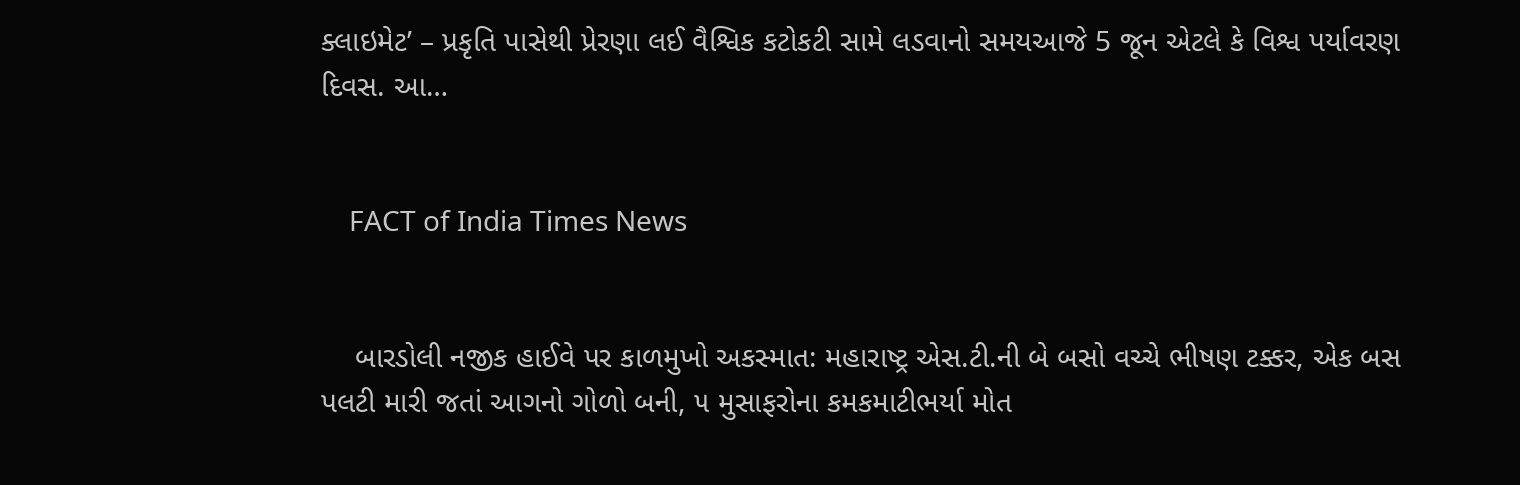ક્લાઇમેટ’ – પ્રકૃતિ પાસેથી પ્રેરણા લઈ વૈશ્વિક કટોકટી સામે લડવાનો સમયઆજે 5 જૂન એટલે કે વિશ્વ પર્યાવરણ દિવસ. આ…


    FACT of India Times News


    બારડોલી નજીક હાઈવે પર કાળમુખો અકસ્માત: મહારાષ્ટ્ર એસ.ટી.ની બે બસો વચ્ચે ભીષણ ટક્કર, એક બસ પલટી મારી જતાં આગનો ગોળો બની, ૫ મુસાફરોના કમકમાટીભર્યા મોત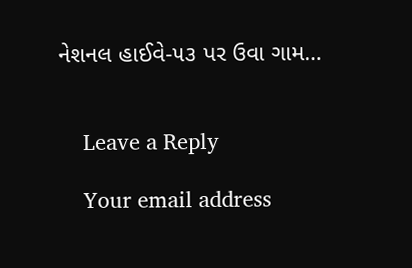નેશનલ હાઈવે-૫૩ પર ઉવા ગામ…


    Leave a Reply

    Your email address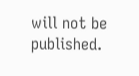will not be published.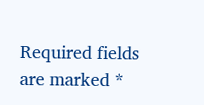Required fields are marked *